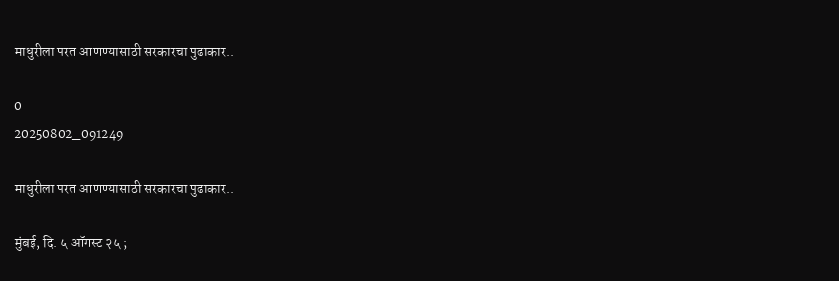माधुरीला परत आणण्यासाठी सरकारचा पुढाकार..

0
20250802_091249

माधुरीला परत आणण्यासाठी सरकारचा पुढाकार..

मुंबई, दि. ५ ऑगस्ट २५ ;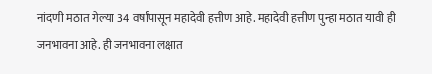नांदणी मठात गेल्या 34 वर्षांपासून महादेवी हत्तीण आहे. महादेवी हत्तीण पुन्हा मठात यावी ही जनभावना आहे. ही जनभावना लक्षात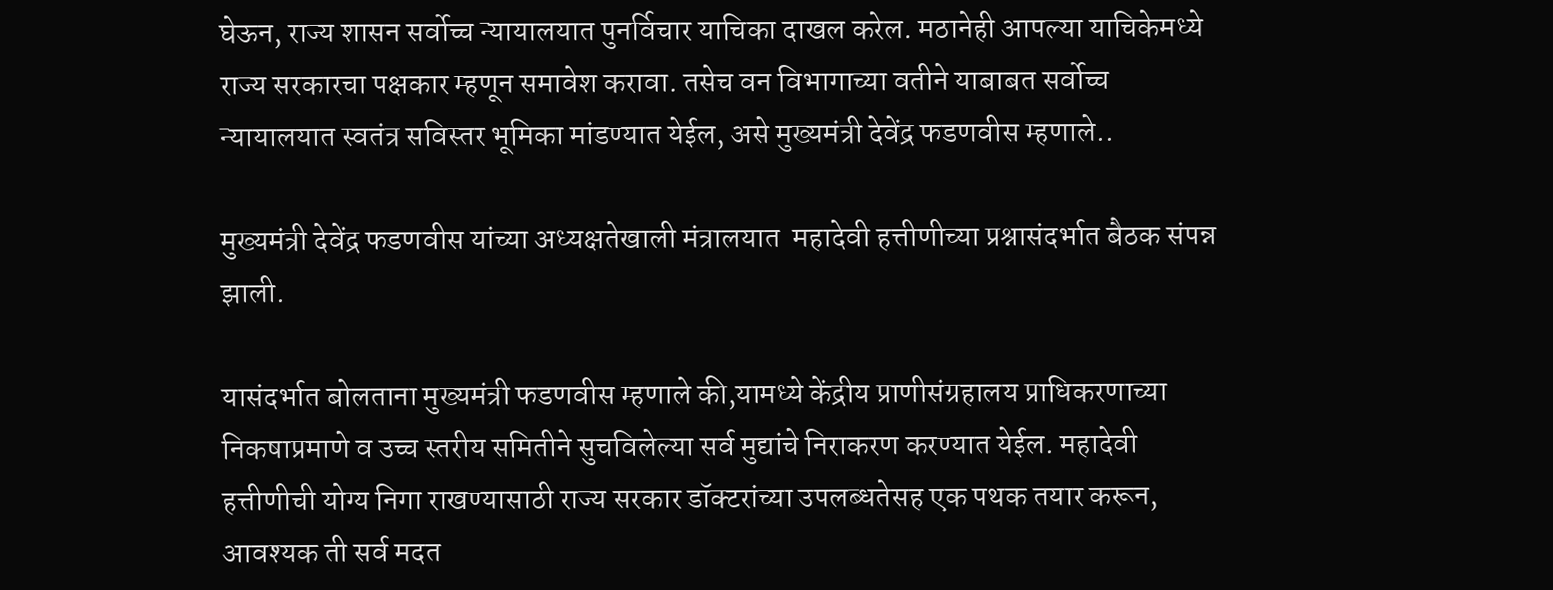घेऊन, राज्य शासन सर्वोच्च न्यायालयात पुनर्विचार याचिका दाखल करेल. मठानेही आपल्या याचिकेमध्ये राज्य सरकारचा पक्षकार म्हणून समावेश करावा. तसेच वन विभागाच्या वतीने याबाबत सर्वोच्च न्यायालयात स्वतंत्र सविस्तर भूमिका मांडण्यात येईल, असे मुख्यमंत्री देवेंद्र फडणवीस म्हणाले..

मुख्यमंत्री देवेंद्र फडणवीस यांच्या अध्यक्षतेखाली मंत्रालयात  महादेवी हत्तीणीच्या प्रश्नासंदर्भात बैठक संपन्न झाली.

यासंदर्भात बोलताना मुख्यमंत्री फडणवीस म्हणाले की,यामध्ये केंद्रीय प्राणीसंग्रहालय प्राधिकरणाच्या निकषाप्रमाणे व उच्च स्तरीय समितीने सुचविलेल्या सर्व मुद्यांचे निराकरण करण्यात येईल. महादेवी हत्तीणीची योग्य निगा राखण्यासाठी राज्य सरकार डॉक्टरांच्या उपलब्धतेसह एक पथक तयार करून, आवश्यक ती सर्व मदत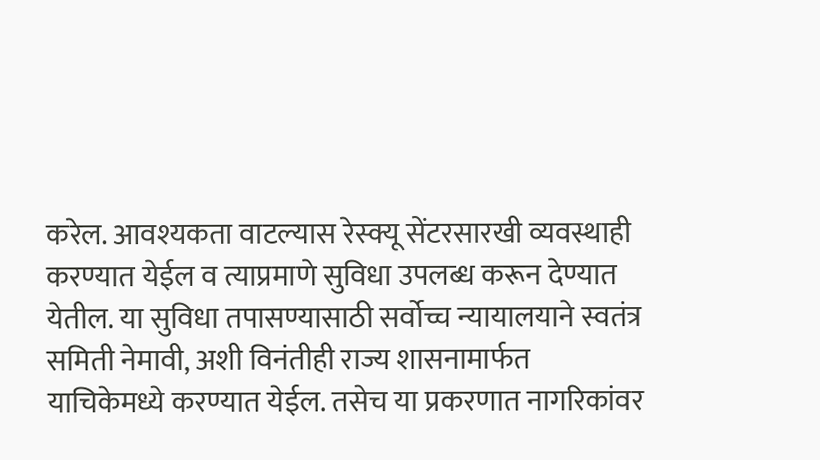करेल. आवश्यकता वाटल्यास रेस्क्यू सेंटरसारखी व्यवस्थाही करण्यात येईल व त्याप्रमाणे सुविधा उपलब्ध करून देण्यात येतील. या सुविधा तपासण्यासाठी सर्वोच्च न्यायालयाने स्वतंत्र समिती नेमावी, अशी विनंतीही राज्य शासनामार्फत याचिकेमध्ये करण्यात येईल. तसेच या प्रकरणात नागरिकांवर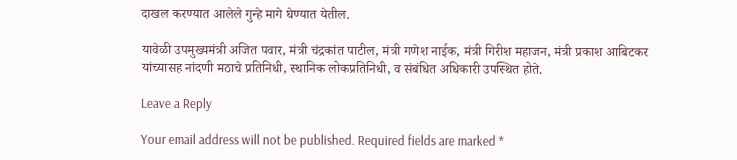दाखल करण्यात आलेले गुन्हे मागे घेण्यात येतील.

यावेळी उपमुख्यमंत्री अजित पवार, मंत्री चंद्रकांत पाटील, मंत्री गणेश नाईक, मंत्री गिरीश महाजन, मंत्री प्रकाश आबिटकर यांच्यासह नांदणी मठाचे प्रतिनिधी, स्थानिक लोकप्रतिनिधी, व संबंधित अधिकारी उपस्थित होते.

Leave a Reply

Your email address will not be published. Required fields are marked *